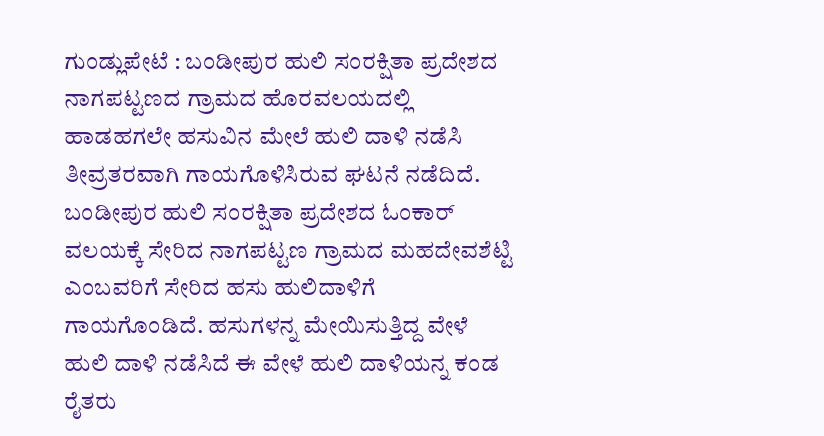ಗುಂಡ್ಲುಪೇಟೆ : ಬಂಡೀಪುರ ಹುಲಿ ಸಂರಕ್ಷಿತಾ ಪ್ರದೇಶದ ನಾಗಪಟ್ಟಣದ ಗ್ರಾಮದ ಹೊರವಲಯದಲ್ಲಿ ಹಾಡಹಗಲೇ ಹಸುವಿನ ಮೇಲೆ ಹುಲಿ ದಾಳಿ ನಡೆಸಿ ತೀವ್ರತರವಾಗಿ ಗಾಯಗೊಳಿಸಿರುವ ಘಟನೆ ನಡೆದಿದೆ.
ಬಂಡೀಪುರ ಹುಲಿ ಸಂರಕ್ಷಿತಾ ಪ್ರದೇಶದ ಓಂಕಾರ್ ವಲಯಕ್ಕೆ ಸೇರಿದ ನಾಗಪಟ್ಟಣ ಗ್ರಾಮದ ಮಹದೇವಶೆಟ್ಟಿ ಎಂಬವರಿಗೆ ಸೇರಿದ ಹಸು ಹುಲಿದಾಳಿಗೆ ಗಾಯಗೊಂಡಿದೆ. ಹಸುಗಳನ್ನ ಮೇಯಿಸುತ್ತಿದ್ದ ವೇಳೆ ಹುಲಿ ದಾಳಿ ನಡೆಸಿದೆ ಈ ವೇಳೆ ಹುಲಿ ದಾಳಿಯನ್ನ ಕಂಡ ರೈತರು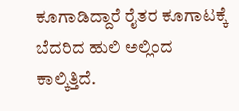ಕೂಗಾಡಿದ್ದಾರೆ ರೈತರ ಕೂಗಾಟಕ್ಕೆ ಬೆದರಿದ ಹುಲಿ ಅಲ್ಲಿಂದ ಕಾಲ್ಕಿತ್ತಿದೆ.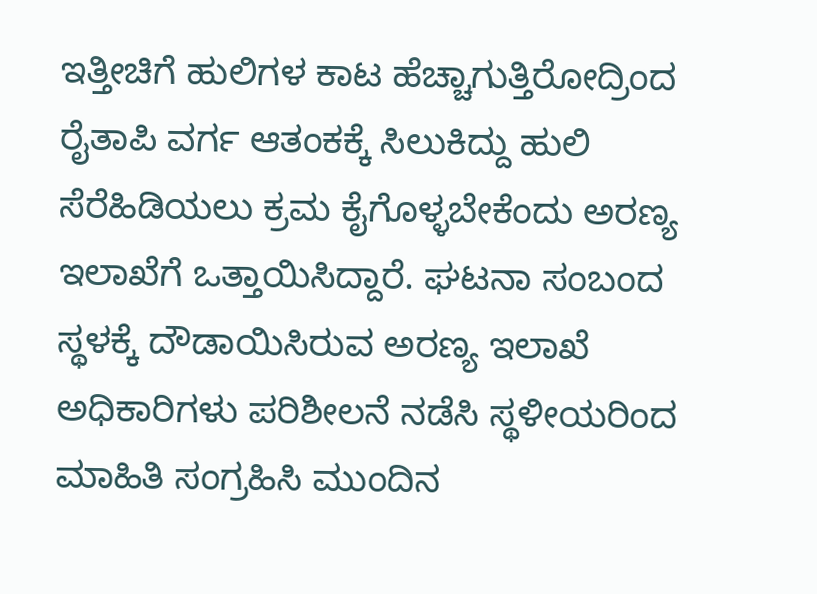ಇತ್ತೀಚಿಗೆ ಹುಲಿಗಳ ಕಾಟ ಹೆಚ್ಚಾಗುತ್ತಿರೋದ್ರಿಂದ ರೈತಾಪಿ ವರ್ಗ ಆತಂಕಕ್ಕೆ ಸಿಲುಕಿದ್ದು ಹುಲಿ ಸೆರೆಹಿಡಿಯಲು ಕ್ರಮ ಕೈಗೊಳ್ಳಬೇಕೆಂದು ಅರಣ್ಯ ಇಲಾಖೆಗೆ ಒತ್ತಾಯಿಸಿದ್ದಾರೆ. ಘಟನಾ ಸಂಬಂದ ಸ್ಥಳಕ್ಕೆ ದೌಡಾಯಿಸಿರುವ ಅರಣ್ಯ ಇಲಾಖೆ ಅಧಿಕಾರಿಗಳು ಪರಿಶೀಲನೆ ನಡೆಸಿ ಸ್ಥಳೀಯರಿಂದ ಮಾಹಿತಿ ಸಂಗ್ರಹಿಸಿ ಮುಂದಿನ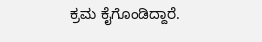ಕ್ರಮ ಕೈಗೊಂಡಿದ್ದಾರೆ.